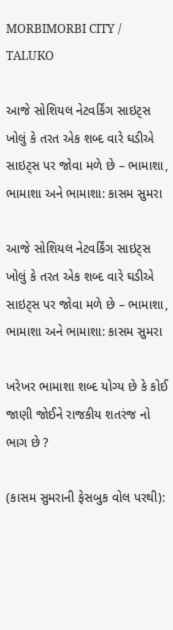MORBIMORBI CITY / TALUKO

આજે સોશિયલ નેટવર્કિંગ સાઇટ્સ ખોલું કે તરત એક શબ્દ વારે ઘડીએ સાઇટ્સ પર જોવા મળે છે – ભામાશા, ભામાશા અને ભામાશા: કાસમ સુમરા

આજે સોશિયલ નેટવર્કિંગ સાઇટ્સ ખોલું કે તરત એક શબ્દ વારે ઘડીએ સાઇટ્સ પર જોવા મળે છે – ભામાશા, ભામાશા અને ભામાશા: કાસમ સુમરા

ખરેખર ભામાશા શબ્દ યોગ્ય છે કે કોઈ જાણી જોઈને રાજકીય શતરંજ નો ભાગ છે ?

(કાસમ સુમરાની ફેસબુક વોલ પરથી):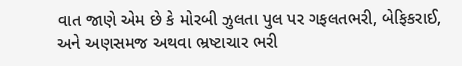વાત જાણે એમ છે કે મોરબી ઝુલતા પુલ પર ગફલતભરી, બેફિકરાઈ, અને અણસમજ અથવા ભ્રષ્ટાચાર ભરી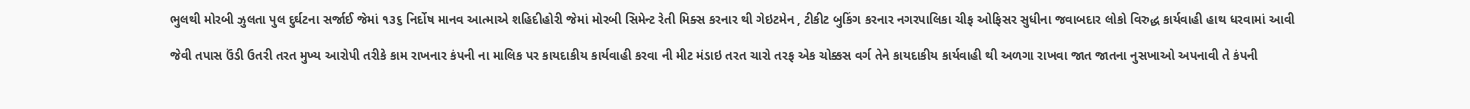ભુલથી મોરબી ઝુલતા પુલ દુર્ઘટના સર્જાઈ જેમાં ૧૩૬ નિર્દોષ માનવ આત્માએ શહિદીહોરી જેમાં મોરબી સિમેન્ટ રેતી મિક્સ કરનાર થી ગેઇટમેન , ટીકીટ બુકિંગ કરનાર નગરપાલિકા ચીફ ઓફિસર સુધીના જવાબદાર લોકો વિરુદ્ધ કાર્યવાહી હાથ ધરવામાં આવી

જેવી તપાસ ઉંડી ઉતરી તરત મુખ્ય આરોપી તરીકે કામ રાખનાર કંપની ના માલિક પર કાયદાકીય કાર્યવાહી કરવા ની મીટ મંડાઇ તરત ચારો તરફ એક ચોક્કસ વર્ગ તેને કાયદાકીય કાર્યવાહી થી અળગા રાખવા જાત જાતના નુસખાઓ અપનાવી તે કંપની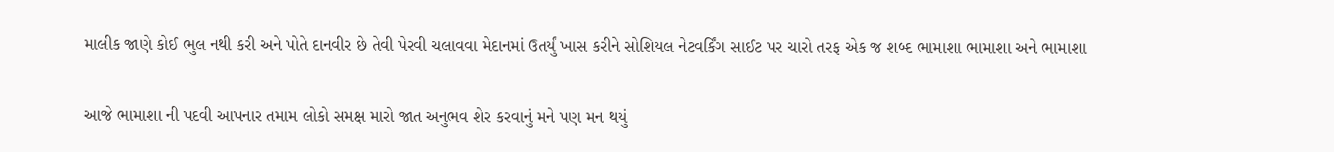માલીક જાણે કોઈ ભુલ નથી કરી અને પોતે દાનવીર છે તેવી પેરવી ચલાવવા મેદાનમાં ઉતર્યું ખાસ કરીને સોશિયલ નેટવર્કિંગ સાઈટ પર ચારો તરફ એક જ શબ્દ ભામાશા ભામાશા અને ભામાશા

આજે ભામાશા ની પદવી આપનાર તમામ લોકો સમક્ષ મારો જાત અનુભવ શેર કરવાનું મને પણ મન થયું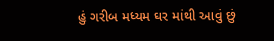હું ગરીબ મધ્યમ ઘર માંથી આવું છું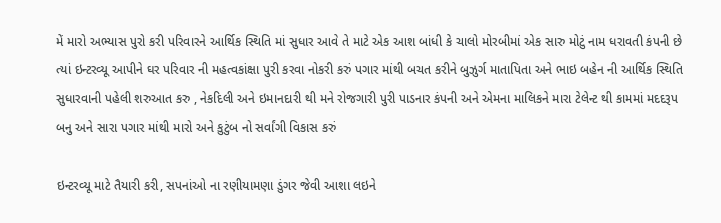મેં મારો અભ્યાસ પુરો કરી પરિવારને આર્થિક સ્થિતિ માં સુધાર આવે તે માટે એક આશ બાંધી કે ચાલો મોરબીમાં એક સારુ મોટું નામ ધરાવતી કંપની છે ત્યાં ઇન્ટરવ્યૂ આપીને ઘર પરિવાર ની મહત્વકાંક્ષા પુરી કરવા નોકરી કરું પગાર માંથી બચત કરીને બુઝુર્ગ માતાપિતા અને ભાઇ બહેન ની આર્થિક સ્થિતિ સુધારવાની પહેલી શરુઆત કરુ , નેકદિલી અને ઇમાનદારી થી મને રોજગારી પુરી પાડનાર કંપની અને એમના માલિકને મારા ટેલેન્ટ થી કામમાં મદદરૂપ બનુ અને સારા પગાર માંથી મારો અને કુટુંબ નો સર્વાંગી વિકાસ કરું

ઇન્ટરવ્યૂ માટે તૈયારી કરી, સપનાંઓ ના રણીયામણા ડુંગર જેવી આશા લઇને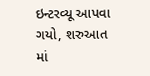ઇન્ટરવ્યૂ આપવા ગયો, શરુઆત માં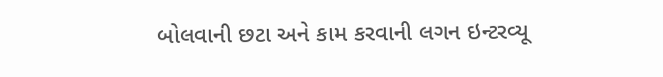બોલવાની છટા અને કામ કરવાની લગન ઇન્ટરવ્યૂ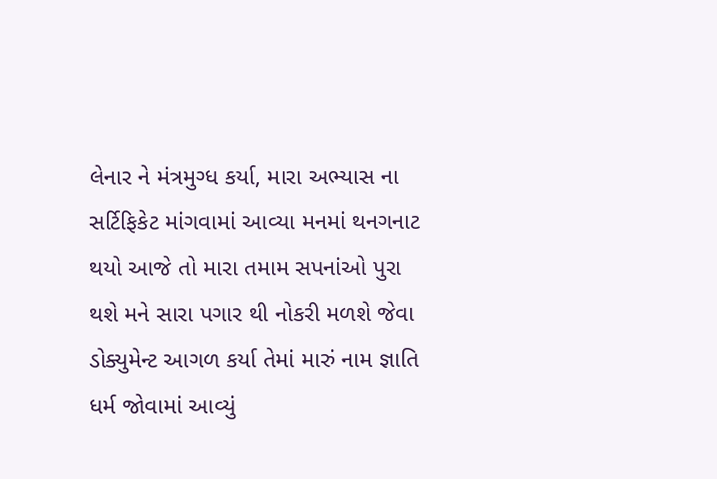લેનાર ને મંત્રમુગ્ધ કર્યા, મારા અભ્યાસ ના સર્ટિફિકેટ માંગવામાં આવ્યા મનમાં થનગનાટ થયો આજે તો મારા તમામ સપનાંઓ પુરા થશે મને સારા પગાર થી નોકરી મળશે જેવા ડોક્યુમેન્ટ આગળ કર્યા તેમાં મારું નામ જ્ઞાતિ ધર્મ જોવામાં આવ્યું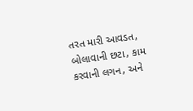તરત મારી આવડત, બોલાવાની છટા, કામ કરવાની લગન, અને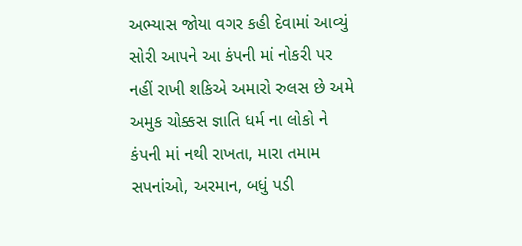અભ્યાસ જોયા વગર કહી દેવામાં આવ્યું સોરી આપને આ કંપની માં નોકરી પર નહીં રાખી શકિએ અમારો રુલસ છે અમે અમુક ચોક્કસ જ્ઞાતિ ધર્મ ના લોકો ને કંપની માં નથી રાખતા, મારા તમામ સપનાંઓ, અરમાન, બધું પડી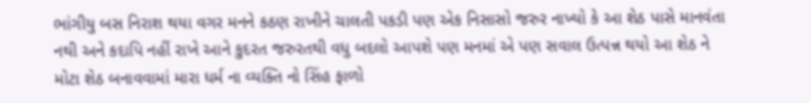ભાંગીયુ બસ નિરાશ થયા વગર મનને કઠણ રાખીને ચાલતી પકડી પણ એક નિસાસો જરુર નાખ્યો કે આ શેઠ પાસે માનવંતા નથી અને કદાપિ નહીં રાખે આને કુદરત જરુરતથી વધુ બદલો આપશે પણ મનમાં એ પણ સવાલ ઉત્પન્ન થયો આ શેઠ ને મોટા શેઠ બનાવવામાં મારા ધર્મ ના વ્યક્તિ નો સિંહ ફાળો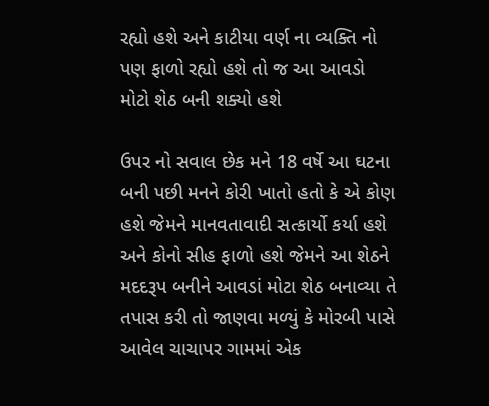રહ્યો હશે અને કાટીયા વર્ણ ના વ્યક્તિ નો પણ ફાળો રહ્યો હશે તો જ આ આવડો મોટો શેઠ બની શક્યો હશે

ઉપર નો સવાલ છેક મને 18 વર્ષે આ ઘટના બની પછી મનને કોરી ખાતો હતો કે એ કોણ હશે જેમને માનવતાવાદી સત્કાર્યો કર્યા હશે અને કોનો સીહ ફાળો હશે જેમને આ શેઠને મદદરૂપ બનીને આવડાં મોટા શેઠ બનાવ્યા તે તપાસ કરી તો જાણવા મળ્યું કે મોરબી પાસે આવેલ ચાચાપર ગામમાં એક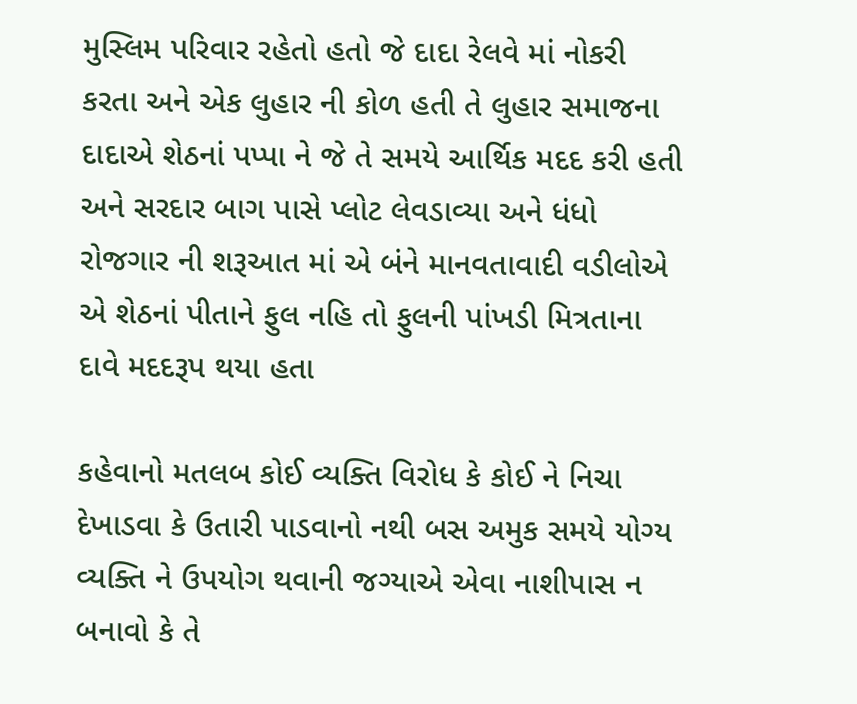મુસ્લિમ પરિવાર રહેતો હતો જે દાદા રેલવે માં નોકરી કરતા અને એક લુહાર ની કોળ હતી તે લુહાર સમાજના દાદાએ શેઠનાં પપ્પા ને જે તે સમયે આર્થિક મદદ કરી હતી અને સરદાર બાગ પાસે પ્લોટ લેવડાવ્યા અને ધંધો રોજગાર ની શરૂઆત માં એ બંને માનવતાવાદી વડીલોએ એ શેઠનાં પીતાને ફુલ નહિ તો ફુલની પાંખડી મિત્રતાના દાવે મદદરૂપ થયા હતા

કહેવાનો મતલબ કોઈ વ્યક્તિ વિરોધ કે કોઈ ને નિચા દેખાડવા કે ઉતારી પાડવાનો નથી બસ અમુક સમયે યોગ્ય વ્યક્તિ ને ઉપયોગ થવાની જગ્યાએ એવા નાશીપાસ ન બનાવો કે તે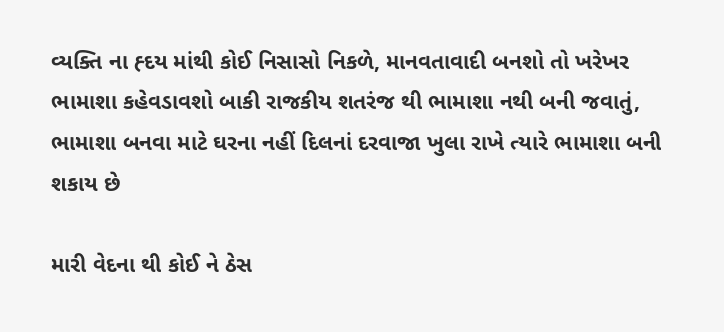વ્યક્તિ ના હ્દય માંથી કોઈ નિસાસો નિકળે, માનવતાવાદી બનશો તો ખરેખર ભામાશા કહેવડાવશો બાકી રાજકીય શતરંજ થી ભામાશા નથી બની જવાતું, ભામાશા બનવા માટે ઘરના નહીં દિલનાં દરવાજા ખુલા રાખે ત્યારે ભામાશા બની શકાય છે

મારી વેદના થી કોઈ ને ઠેસ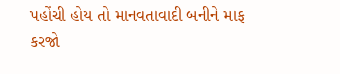પહોંચી હોય તો માનવતાવાદી બનીને માફ કરજો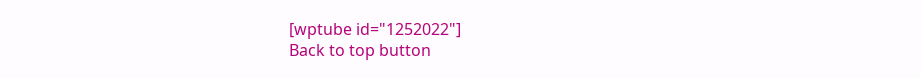[wptube id="1252022"]
Back to top button